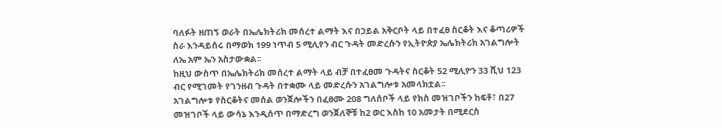ባለፉት ዘጠኝ ወራት በኤሌክትሪክ መሰረተ ልማት እና በኃይል አቅርቦት ላይ በተፈፀ ስርቆት እና ቆጣሪዎች ስራ እንዳይሰሩ በማወክ 199 ነጥብ 5 ሚሊየን ብር ጉዳት መድረሱን የኢትዮጵያ ኤሌክትሪክ አገልግሎት ለኤ አም ኤን አስታውቋል፡፡
ከዚህ ውስጥ በኤሌክትሪክ መሰረተ ልማት ላይ ብቻ በተፈፀመ ጉዳትና ስርቆት 52 ሚሊዮን 33 ሺህ 123 ብር የሚገመት የገንዘብ ጉዳት በተቋሙ ላይ መድረሱን አገልግሎቱ አመላክቷል፡፡
አገልግሎቱ የስርቆትና መሰል ወንጀሎችን በፈፀሙ 208 ግለሰቦች ላይ የክስ መዝገቦችን ከፍቶ፣ በ27 መዝገቦች ላይ ውሳኔ እንዲሰጥ በማድረግ ወንጀለኞቹ ከ2 ወር እስከ 10 አመታት በሚደርስ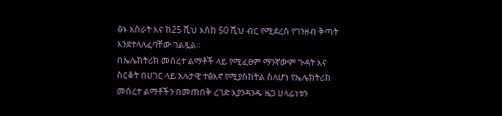ፅኑ እስራት እና ከ25 ሺህ እስከ 50 ሺህ ብር የሚደረስ የገንዘብ ቅጣት እንደተላለፈባቸው ገልጿል፡፡
በኤሌክትሪክ መሰረተ ልማቶች ላይ የሚፈፀም ማንኛውም ጉዳት እና ስርቆት በሀገር ላይ አሉታዊ ተፅእኖ የሚያስከትል ስለሆነ የኤሌክትሪክ መሰረተ ልማቶችን በመጠበቅ ረገድ እያንዳንዱ ዜጋ ሀላፊነቱን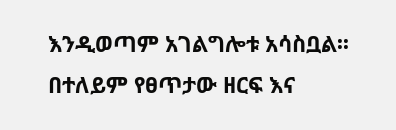እንዲወጣም አገልግሎቱ አሳስቧል፡፡
በተለይም የፀጥታው ዘርፍ እና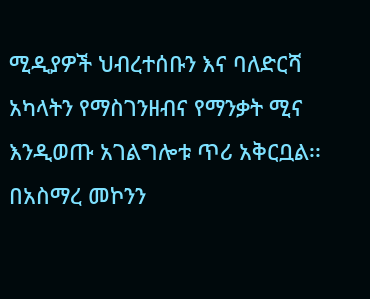ሚዲያዎች ህብረተሰቡን እና ባለድርሻ አካላትን የማስገንዘብና የማንቃት ሚና እንዲወጡ አገልግሎቱ ጥሪ አቅርቧል፡፡
በአስማረ መኮንን